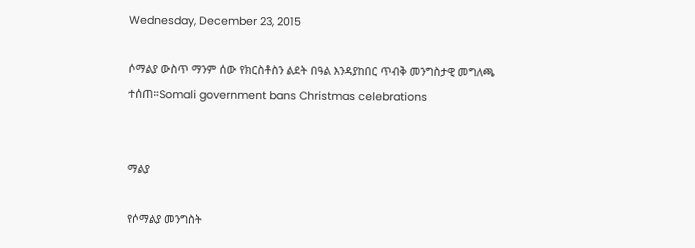Wednesday, December 23, 2015

ሶማልያ ውስጥ ማንም ሰው የክርስቶስን ልደት በዓል እንዳያከበር ጥብቅ መንግስታዊ መግለጫ ተሰጠ።Somali government bans Christmas celebrations


ማልያ

የሶማልያ መንግስት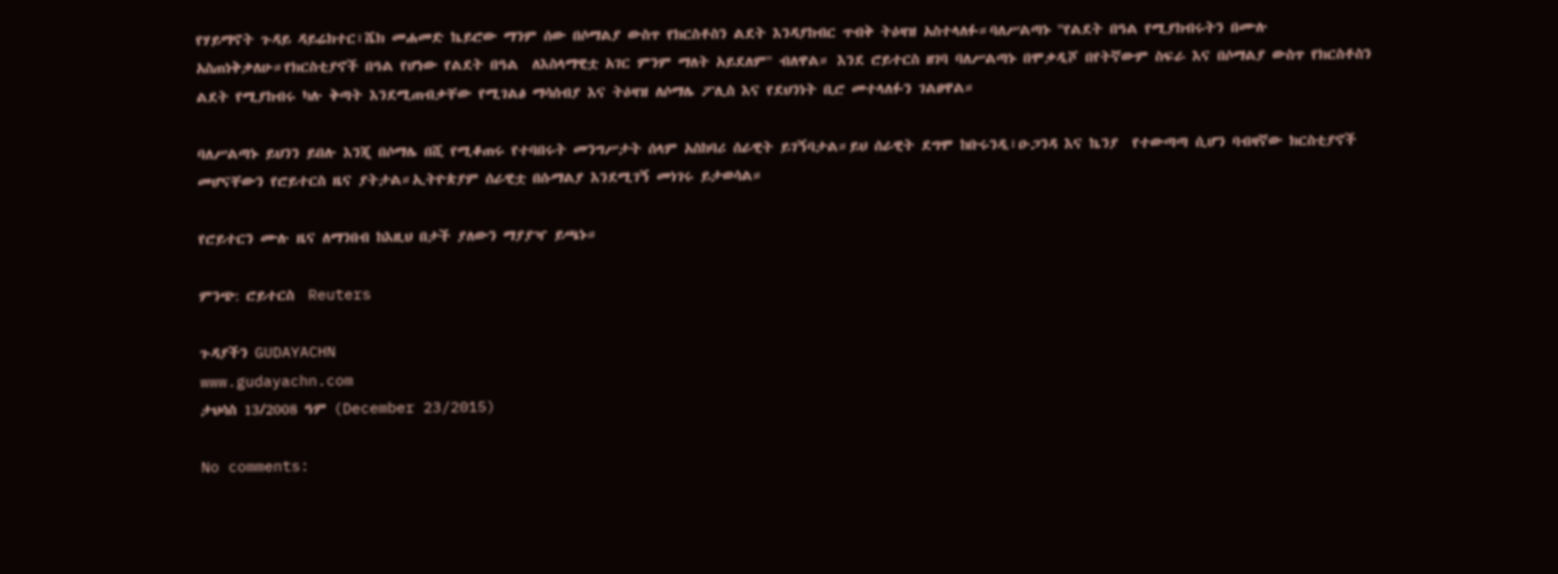የሃይማኖት ጉዳይ ዳይሬክተር፣ሼክ መሐመድ ኬይሮው ማንም ሰው በሶማልያ ውስጥ የክርስቶስን ልደት እንዳያከብር ጥብቅ ትዕዛዝ አስተላለፉ።ባለሥልጣኑ ''የልደት በዓል የሚያከብሩትን በሙሉ አስጠነቅቃለሁ።የክርስቲያኖች በዓል የሆነው የልደት በዓል  ለእስላማዊቷ አገር ምንም ማለት አይደለም'' ብለዋል። እንደ ሮይተርስ ዘገባ ባለሥልጣኑ በሞቃዲሾ በየትኛውም ስፍራ እና በሶማልያ ውስጥ የክርስቶስን ልደት የሚያከብሩ ካሉ ቅጣት እንደሚጠብቃቸው የሚገልፅ ማሳሰብያ እና ትዕዛዝ ለሶማሌ ፖሊስ እና የደህንነት ቢሮ መተላለፉን ገልፀዋል።

ባለሥልጣኑ ይህንን ይበሉ እንጂ በሶማሌ በሺ የሚቆጠሩ የተባበሩት መንግሥታት ሰላም አስከባሪ ሰራዊት ይገኝባታል።ይህ ሰራዊት ደግሞ ከቡሩንዲ፣ዑጋንዳ እና ኬንያ  የተውጣጣ ሲሆን ባብዛኛው ክርስቲያኖች መሆናቸውን የሮይተርስ ዜና ያትታል።ኢትዮጵያም ሰራዊቷ በሱማልያ እንደሚገኝ መነገሩ ይታወሳል።

የሮይተርን ሙሉ ዜና ለማንበብ ከእዚህ በታች ያለውን ማያያዣ ይጫኑ።

ምንጭ: ሮይተርስ  Reuters

ጉዳያችን GUDAYACHN
www.gudayachn.com
ታህሳስ 13/2008 ዓም (December 23/2015)

No comments: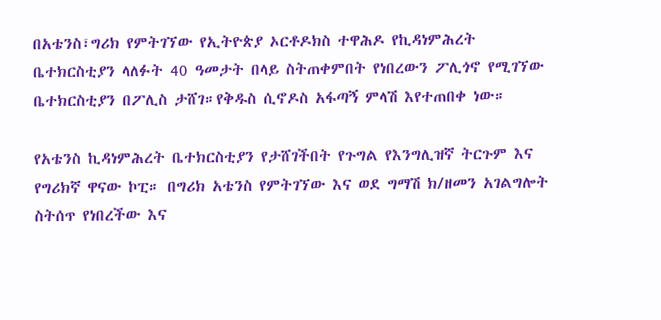በአቴንስ፣ግሪክ የምትገኘው የኢትዮጵያ ኦርቶዶክስ ተዋሕዶ የኪዳነምሕረት ቤተክርስቲያን ላለፉት 40 ዓመታት በላይ ስትጠቀምበት የነበረውን ፖሊጎኖ የሚገኘው ቤተክርስቲያን በፖሊስ ታሸገ።የቅዱስ ሲኖዶስ አፋጣኝ ምላሽ እየተጠበቀ ነው።

የአቴንስ ኪዳነምሕረት ቤተክርስቲያን የታሸገችበት የጉግል የእንግሊዝኛ ትርጉም እና የግሪክኛ ዋናው ኮፒ። በግሪክ አቴንስ የምትገኘው እና ወደ ግማሽ ክ/ዘመን አገልግሎት ስትሰጥ የነበረችው እና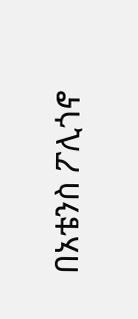በአቴንስ ፖሊጎኖ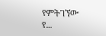የምትገኘው የ...